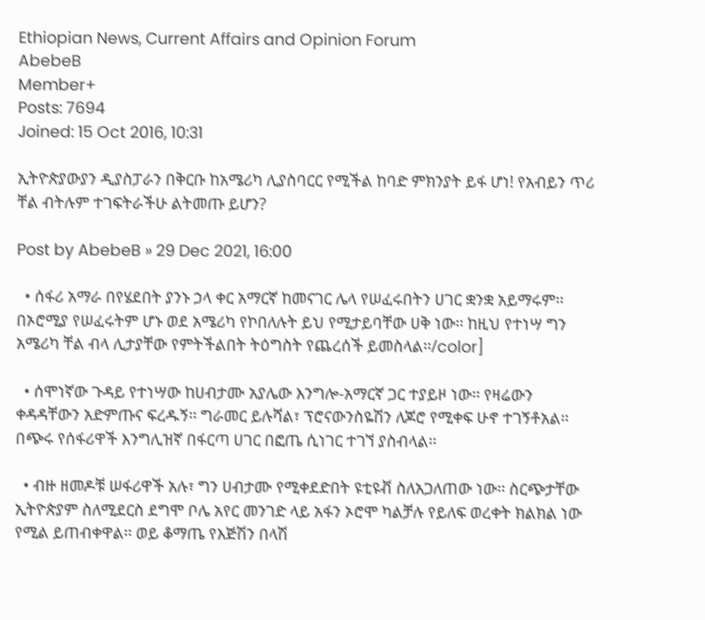Ethiopian News, Current Affairs and Opinion Forum
AbebeB
Member+
Posts: 7694
Joined: 15 Oct 2016, 10:31

ኢትዮጵያውያን ዲያስፓራን በቅርቡ ከአሜሪካ ሊያስባርር የሚችል ከባድ ምክንያት ይፋ ሆነ! የአብይን ጥሪ ቸል ብትሉም ተገፍትራችሁ ልትመጡ ይሆን?

Post by AbebeB » 29 Dec 2021, 16:00

  • ሰፋሪ አማራ በየሄደበት ያንኑ ኃላ ቀር አማርኛ ከመናገር ሌላ የሠፈሩበትን ሀገር ቋንቋ አይማሩም፡፡ በኦሮሚያ የሠፈሩትም ሆኑ ወደ አሜሪካ የኮበለሉት ይህ የሚታይባቸው ሀቅ ነው፡፡ ከዚህ የተነሣ ግን አሜሪካ ቸል ብላ ሊታያቸው የምትችልበት ትዕግስት የጨረሰች ይመስላል፡፡/color]

  • ሰሞነኛው ጉዳይ የተነሣው ከሀብታሙ አያሌው እንግሎ-አማርኛ ጋር ተያይዞ ነው፡፡ የዛሬውን ቀዳዳቸውን አድምጡና ፍረዱኝ፡፡ ግራመር ይሉሻል፣ ፕሮናውንስዬሽን ለጆሮ የሚቀፍ ሁኖ ተገኝቶአል፡፡ በጭሩ የሰፋሪዋች እንግሊዝኛ በፋርጣ ሀገር በፎጤ ሲነገር ተገኘ ያስብላል፡፡

  • ብዙ ዘመዶቹ ሠፋሪዋች አሉ፣ ግን ሀብታሙ የሚቀደድበት ዩቲዩቭ ስለአጋለጠው ነው፡፡ ስርጭታቸው ኢትዮጵያም ስለሚደርስ ደግሞ ቦሌ አየር መንገድ ላይ አፋን ኦሮሞ ካልቻሉ የይለፍ ወረቀት ክልክል ነው የሚል ይጠብቀዋል፡፡ ወይ ቆማጤ የእጅሽን በላሽ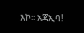እኮ፡፡ አጃኢባ!